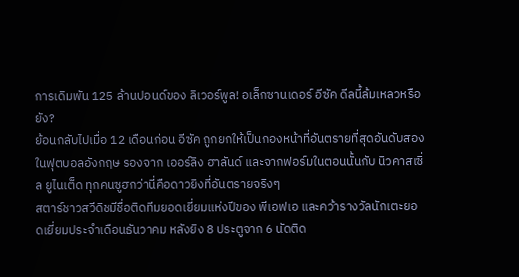การเดิมพัน 125 ล้านปอนด์ของ ลิเวอร์พูล! อเล็กซานเดอร์ อีซัค ดีลนี้ล้มเหลวหรือยัง?
ย้อนกลับไปเมื่อ 12 เดือนก่อน อีซัค ถูกยกให้เป็นกองหน้าที่อันตรายที่สุดอันดับสองในฟุตบอลอังกฤษ รองจาก เออร์ลิง ฮาลันด์ และจากฟอร์มในตอนนั้นกับ นิวคาสเซิ่ล ยูไนเต็ด ทุกคนซูฮกว่านี่คือดาวยิงที่อันตรายจริงๆ
สตาร์ชาวสวีดิชมีชื่อติดทีมยอดเยี่ยมแห่งปีของ พีเอฟเอ และคว้ารางวัลนักเตะยอดเยี่ยมประจำเดือนธันวาคม หลังยิง 8 ประตูจาก 6 นัดติด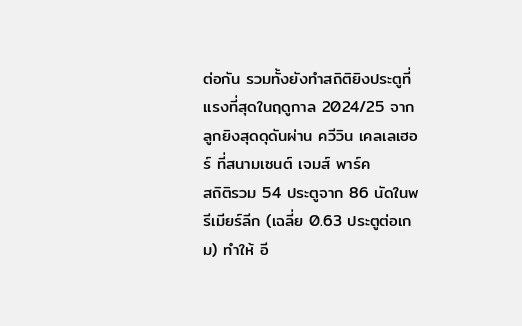ต่อกัน รวมทั้งยังทำสถิติยิงประตูที่แรงที่สุดในฤดูกาล 2024/25 จากลูกยิงสุดดุดันผ่าน ควีวิน เคลเลเฮอร์ ที่สนามเซนต์ เจมส์ พาร์ค
สถิติรวม 54 ประตูจาก 86 นัดในพรีเมียร์ลีก (เฉลี่ย 0.63 ประตูต่อเกม) ทำให้ อี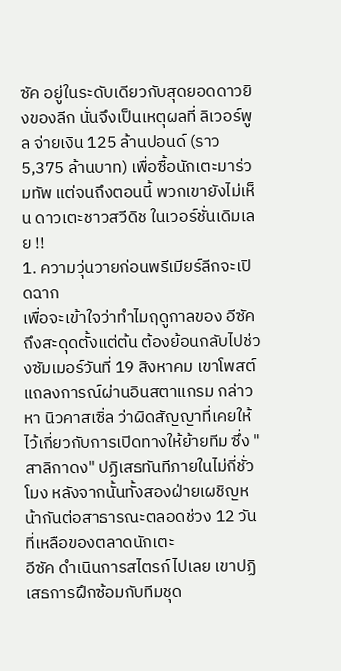ซัค อยู่ในระดับเดียวกับสุดยอดดาวยิงของลีก นั่นจึงเป็นเหตุผลที่ ลิเวอร์พูล จ่ายเงิน 125 ล้านปอนด์ (ราว5,375 ล้านบาท) เพื่อซื้อนักเตะมาร่วมทัพ แต่จนถึงตอนนี้ พวกเขายังไม่เห็น ดาวเตะชาวสวีดิช ในเวอร์ชั่นเดิมเลย !!
1. ความวุ่นวายก่อนพรีเมียร์ลีกจะเปิดฉาก
เพื่อจะเข้าใจว่าทำไมฤดูกาลของ อีซัค ถึงสะดุดตั้งแต่ต้น ต้องย้อนกลับไปช่วงซัมเมอร์วันที่ 19 สิงหาคม เขาโพสต์แถลงการณ์ผ่านอินสตาแกรม กล่าวหา นิวคาสเซิ่ล ว่าผิดสัญญาที่เคยให้ไว้เกี่ยวกับการเปิดทางให้ย้ายทีม ซึ่ง "สาลิกาดง" ปฏิเสธทันทีภายในไม่กี่ชั่วโมง หลังจากนั้นทั้งสองฝ่ายเผชิญหน้ากันต่อสาธารณะตลอดช่วง 12 วันที่เหลือของตลาดนักเตะ
อีซัค ดำเนินการสไตรก์ไปเลย เขาปฏิเสธการฝึกซ้อมกับทีมชุด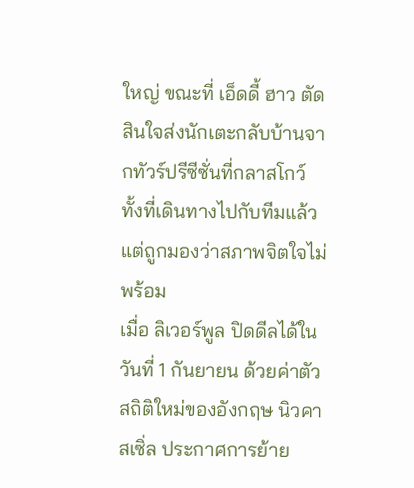ใหญ่ ขณะที่ เอ็ดดี้ ฮาว ตัดสินใจส่งนักเตะกลับบ้านจากทัวร์ปรีซีซั่นที่กลาสโกว์ ทั้งที่เดินทางไปกับทีมแล้ว แต่ถูกมองว่าสภาพจิตใจไม่พร้อม
เมื่อ ลิเวอร์พูล ปิดดีลได้ในวันที่ 1 กันยายน ด้วยค่าตัวสถิติใหม่ของอังกฤษ นิวคาสเซิ่ล ประกาศการย้าย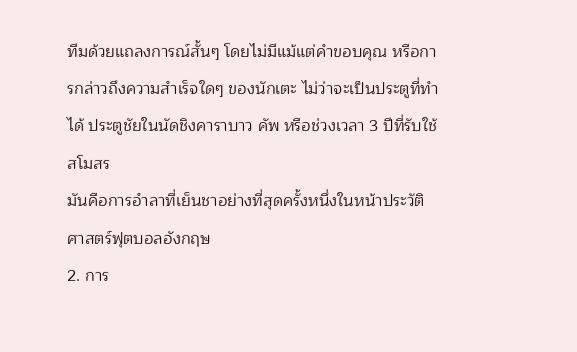ทีมด้วยแถลงการณ์สั้นๆ โดยไม่มีแม้แต่คำขอบคุณ หรือการกล่าวถึงความสำเร็จใดๆ ของนักเตะ ไม่ว่าจะเป็นประตูที่ทำได้ ประตูชัยในนัดชิงคาราบาว คัพ หรือช่วงเวลา 3 ปีที่รับใช้สโมสร
มันคือการอำลาที่เย็นชาอย่างที่สุดครั้งหนึ่งในหน้าประวัติศาสตร์ฟุตบอลอังกฤษ
2. การ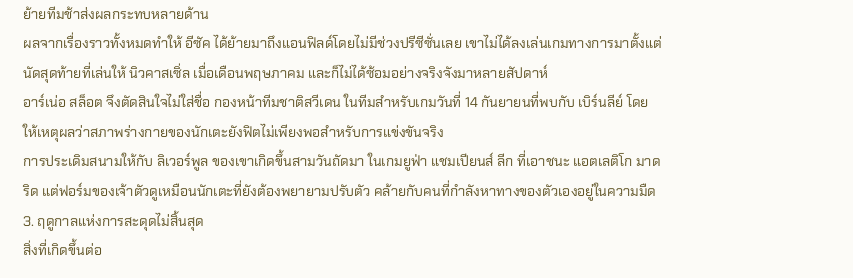ย้ายทีมช้าส่งผลกระทบหลายด้าน
ผลจากเรื่องราวทั้งหมดทำให้ อีซัค ได้ย้ายมาถึงแอนฟิลด์โดยไม่มีช่วงปรีซีซั่นเลย เขาไม่ได้ลงเล่นเกมทางการมาตั้งแต่นัดสุดท้ายที่เล่นให้ นิวคาสเซิ่ล เมื่อเดือนพฤษภาคม และก็ไม่ได้ซ้อมอย่างจริงจังมาหลายสัปดาห์
อาร์เน่อ สล็อต จึงตัดสินใจไม่ใส่ชื่อ กองหน้าทีมชาติสวีเดน ในทีมสำหรับเกมวันที่ 14 กันยายนที่พบกับ เบิร์นลีย์ โดยให้เหตุผลว่าสภาพร่างกายของนักเตะยังฟิตไม่เพียงพอสำหรับการแข่งขันจริง
การประเดิมสนามให้กับ ลิเวอร์พูล ของเขาเกิดขึ้นสามวันถัดมา ในเกมยูฟ่า แชมเปียนส์ ลีก ที่เอาชนะ แอตเลติโก มาดริด แต่ฟอร์มของเจ้าตัวดูเหมือนนักเตะที่ยังต้องพยายามปรับตัว คล้ายกับคนที่กำลังหาทางของตัวเองอยู่ในความมืด
3. ฤดูกาลแห่งการสะดุดไม่สิ้นสุด
สิ่งที่เกิดขึ้นต่อ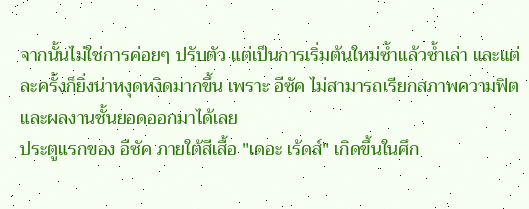จากนั้นไม่ใช่การค่อยๆ ปรับตัว แต่เป็นการเริ่มต้นใหม่ซ้ำแล้วซ้ำเล่า และแต่ละครั้งก็ยิ่งน่าหงุดหงิดมากขึ้น เพราะ อีซัค ไม่สามารถเรียกสภาพความฟิต และผลงานชั้นยอดออกมาได้เลย
ประตูแรกของ อีซัค ภายใต้สีเสื้อ "เดอะ เร้ดส์" เกิดขึ้นในศึก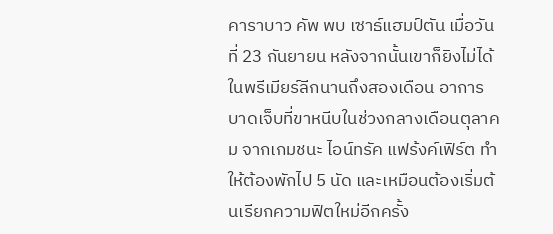คาราบาว คัพ พบ เซาธ์แฮมป์ตัน เมื่อวันที่ 23 กันยายน หลังจากนั้นเขาก็ยิงไม่ได้ในพรีเมียร์ลีกนานถึงสองเดือน อาการบาดเจ็บที่ขาหนีบในช่วงกลางเดือนตุลาคม จากเกมชนะ ไอน์ทรัค แฟร้งค์เฟิร์ต ทำให้ต้องพักไป 5 นัด และเหมือนต้องเริ่มต้นเรียกความฟิตใหม่อีกครั้ง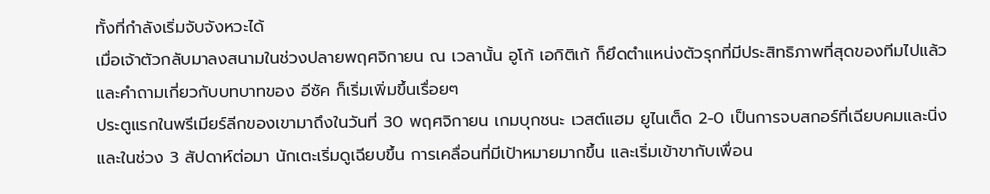ทั้งที่กำลังเริ่มจับจังหวะได้
เมื่อเจ้าตัวกลับมาลงสนามในช่วงปลายพฤศจิกายน ณ เวลานั้น อูโก้ เอกิติเก้ ก็ยึดตำแหน่งตัวรุกที่มีประสิทธิภาพที่สุดของทีมไปแล้ว และคำถามเกี่ยวกับบทบาทของ อีซัค ก็เริ่มเพิ่มขึ้นเรื่อยๆ
ประตูแรกในพรีเมียร์ลีกของเขามาถึงในวันที่ 30 พฤศจิกายน เกมบุกชนะ เวสต์แฮม ยูไนเต็ด 2-0 เป็นการจบสกอร์ที่เฉียบคมและนิ่ง และในช่วง 3 สัปดาห์ต่อมา นักเตะเริ่มดูเฉียบขึ้น การเคลื่อนที่มีเป้าหมายมากขึ้น และเริ่มเข้าขากับเพื่อน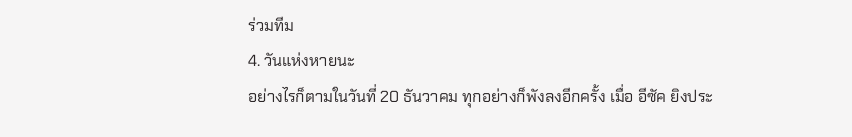ร่วมทีม
4. วันแห่งหายนะ
อย่างไรก็ตามในวันที่ 20 ธันวาคม ทุกอย่างก็พังลงอีกครั้ง เมื่อ อีซัค ยิงประ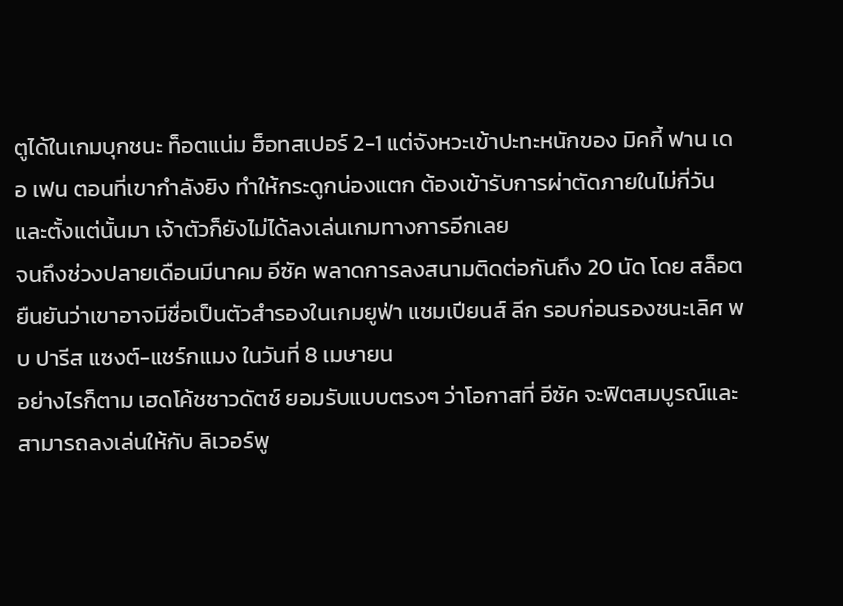ตูได้ในเกมบุกชนะ ท็อตแน่ม ฮ็อทสเปอร์ 2-1 แต่จังหวะเข้าปะทะหนักของ มิคกี้ ฟาน เดอ เฟน ตอนที่เขากำลังยิง ทำให้กระดูกน่องแตก ต้องเข้ารับการผ่าตัดภายในไม่กี่วัน และตั้งแต่นั้นมา เจ้าตัวก็ยังไม่ได้ลงเล่นเกมทางการอีกเลย
จนถึงช่วงปลายเดือนมีนาคม อีซัค พลาดการลงสนามติดต่อกันถึง 20 นัด โดย สล็อต ยืนยันว่าเขาอาจมีชื่อเป็นตัวสำรองในเกมยูฟ่า แชมเปียนส์ ลีก รอบก่อนรองชนะเลิศ พบ ปารีส แซงต์-แชร์กแมง ในวันที่ 8 เมษายน
อย่างไรก็ตาม เฮดโค้ชชาวดัตช์ ยอมรับแบบตรงๆ ว่าโอกาสที่ อีซัค จะฟิตสมบูรณ์และสามารถลงเล่นให้กับ ลิเวอร์พู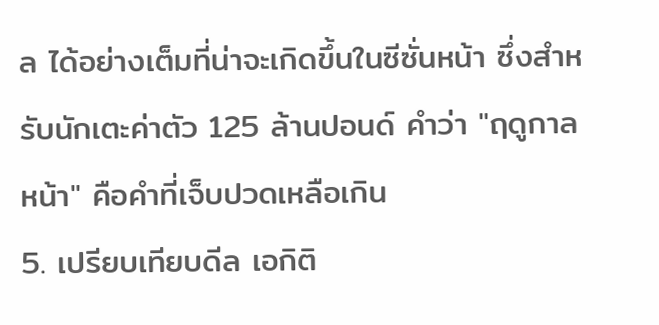ล ได้อย่างเต็มที่น่าจะเกิดขึ้นในซีซั่นหน้า ซึ่งสำหรับนักเตะค่าตัว 125 ล้านปอนด์ คำว่า "ฤดูกาลหน้า" คือคำที่เจ็บปวดเหลือเกิน
5. เปรียบเทียบดีล เอกิติ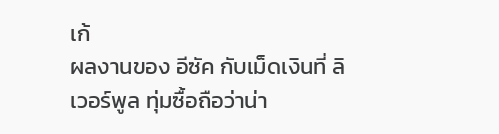เก้
ผลงานของ อีซัค กับเม็ดเงินที่ ลิเวอร์พูล ทุ่มซื้อถือว่าน่า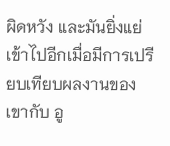ผิดหวัง และมันยิ่งแย่เข้าไปอีกเมื่อมีการเปรียบเทียบผลงานของเขากับ อู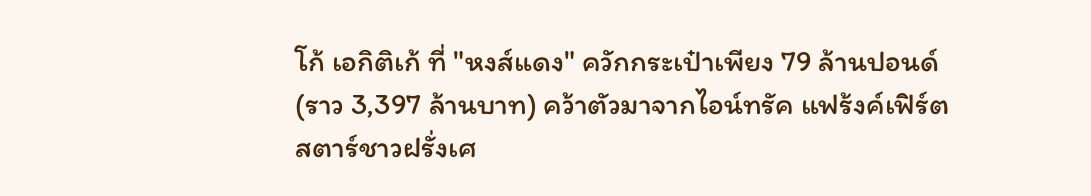โก้ เอกิติเก้ ที่ "หงส์แดง" ควักกระเป๋าเพียง 79 ล้านปอนด์ (ราว 3,397 ล้านบาท) คว้าตัวมาจากไอน์ทรัค แฟร้งค์เฟิร์ต
สตาร์ชาวฝรั่งเศ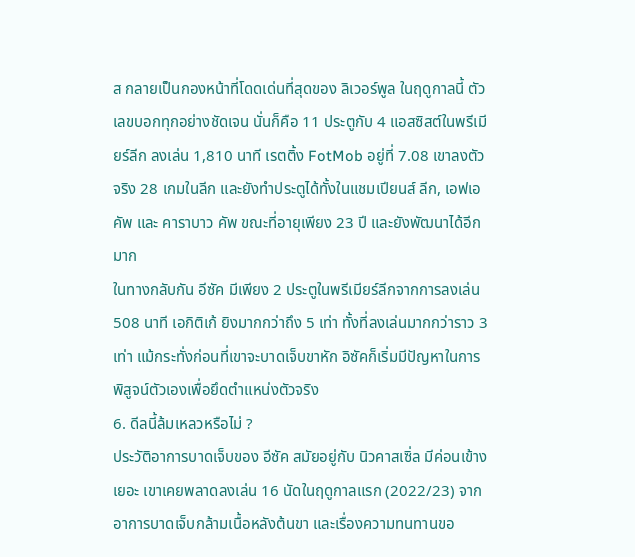ส กลายเป็นกองหน้าที่โดดเด่นที่สุดของ ลิเวอร์พูล ในฤดูกาลนี้ ตัวเลขบอกทุกอย่างชัดเจน นั่นก็คือ 11 ประตูกับ 4 แอสซิสต์ในพรีเมียร์ลีก ลงเล่น 1,810 นาที เรตติ้ง FotMob อยู่ที่ 7.08 เขาลงตัวจริง 28 เกมในลีก และยังทำประตูได้ทั้งในแชมเปียนส์ ลีก, เอฟเอ คัพ และ คาราบาว คัพ ขณะที่อายุเพียง 23 ปี และยังพัฒนาได้อีกมาก
ในทางกลับกัน อีซัค มีเพียง 2 ประตูในพรีเมียร์ลีกจากการลงเล่น 508 นาที เอกิติเก้ ยิงมากกว่าถึง 5 เท่า ทั้งที่ลงเล่นมากกว่าราว 3 เท่า แม้กระทั่งก่อนที่เขาจะบาดเจ็บขาหัก อิซัคก็เริ่มมีปัญหาในการพิสูจน์ตัวเองเพื่อยึดตำแหน่งตัวจริง
6. ดีลนี้ล้มเหลวหรือไม่ ?
ประวัติอาการบาดเจ็บของ อีซัค สมัยอยู่กับ นิวคาสเซิ่ล มีค่อนเข้างเยอะ เขาเคยพลาดลงเล่น 16 นัดในฤดูกาลแรก (2022/23) จากอาการบาดเจ็บกล้ามเนื้อหลังต้นขา และเรื่องความทนทานขอ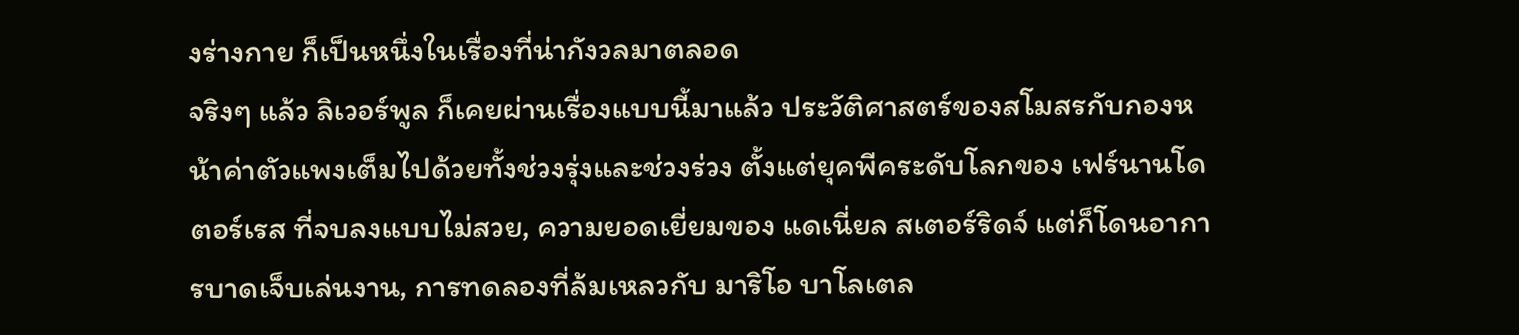งร่างกาย ก็เป็นหนึ่งในเรื่องที่น่ากังวลมาตลอด
จริงๆ แล้ว ลิเวอร์พูล ก็เคยผ่านเรื่องแบบนี้มาแล้ว ประวัติศาสตร์ของสโมสรกับกองหน้าค่าตัวแพงเต็มไปด้วยทั้งช่วงรุ่งและช่วงร่วง ตั้งแต่ยุคพีคระดับโลกของ เฟร์นานโด ตอร์เรส ที่จบลงแบบไม่สวย, ความยอดเยี่ยมของ แดเนี่ยล สเตอร์ริดจ์ แต่ก็โดนอาการบาดเจ็บเล่นงาน, การทดลองที่ล้มเหลวกับ มาริโอ บาโลเตล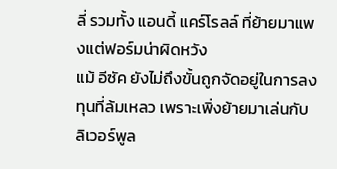ลี่ รวมทั้ง แอนดี้ แคร์โรลล์ ที่ย้ายมาแพงแต่ฟอร์มน่าผิดหวัง
แม้ อีซัค ยังไม่ถึงขั้นถูกจัดอยู่ในการลงทุนที่ล้มเหลว เพราะเพิ่งย้ายมาเล่นกับ ลิเวอร์พูล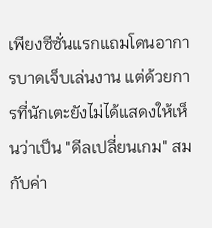เพียงซีซั่นแรกแถมโดนอาการบาดเจ็บเล่นงาน แต่ด้วยการที่นักเตะยังไม่ได้แสดงให้เห็นว่าเป็น "ดีลเปลี่ยนเกม" สมกับค่า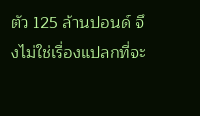ตัว 125 ล้านปอนด์ จึงไม่ใช่เรื่องแปลกที่จะ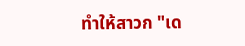ทำให้สาวก "เด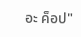อะ ค็อป"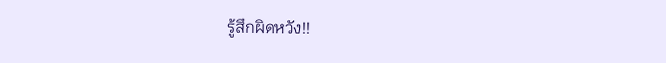รู้สึกผิดหวัง!!